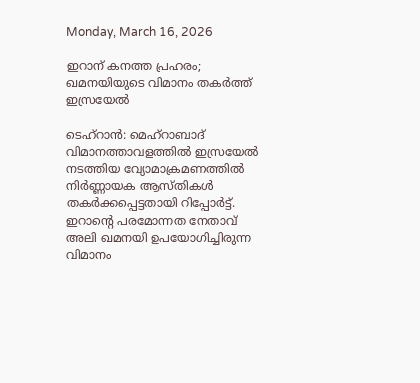Monday, March 16, 2026

ഇറാന് കനത്ത പ്രഹരം; ഖമനയിയുടെ വിമാനം തകർത്ത് ഇസ്രയേൽ

ടെഹ്റാൻ: മെഹ്‌റാബാദ് വിമാനത്താവളത്തിൽ ഇസ്രയേൽ നടത്തിയ വ്യോമാക്രമണത്തിൽ നിർണ്ണായക ആസ്തികൾ തകർക്കപ്പെട്ടതായി റിപ്പോർട്ട്. ഇറാന്റെ പരമോന്നത നേതാവ് അലി ഖമനയി ഉപയോഗിച്ചിരുന്ന വിമാനം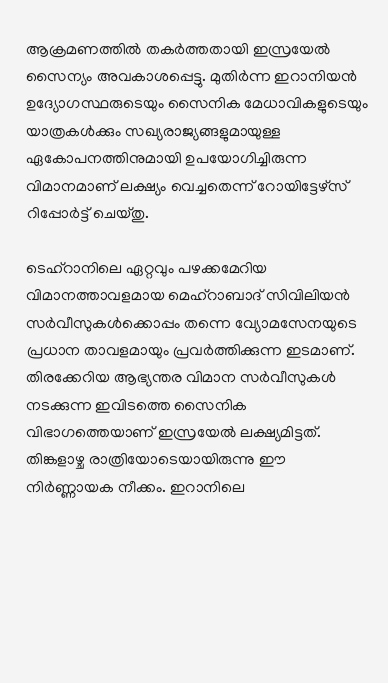ആക്രമണത്തിൽ തകർത്തതായി ഇസ്രയേൽ സൈന്യം അവകാശപ്പെട്ടു. മുതിർന്ന ഇറാനിയൻ ഉദ്യോഗസ്ഥരുടെയും സൈനിക മേധാവികളുടെയും യാത്രകൾക്കും സഖ്യരാജ്യങ്ങളുമായുള്ള ഏകോപനത്തിനുമായി ഉപയോഗിച്ചിരുന്ന വിമാനമാണ് ലക്ഷ്യം വെച്ചതെന്ന് റോയിട്ടേഴ്‌സ് റിപ്പോർട്ട് ചെയ്തു.

ടെഹ്‌റാനിലെ ഏറ്റവും പഴക്കമേറിയ വിമാനത്താവളമായ മെഹ്‌റാബാദ് സിവിലിയൻ സർവീസുകൾക്കൊപ്പം തന്നെ വ്യോമസേനയുടെ പ്രധാന താവളമായും പ്രവർത്തിക്കുന്ന ഇടമാണ്. തിരക്കേറിയ ആഭ്യന്തര വിമാന സർവീസുകൾ നടക്കുന്ന ഇവിടത്തെ സൈനിക വിഭാഗത്തെയാണ് ഇസ്രയേൽ ലക്ഷ്യമിട്ടത്. തിങ്കളാഴ്ച രാത്രിയോടെയായിരുന്നു ഈ നിർണ്ണായക നീക്കം. ഇറാനിലെ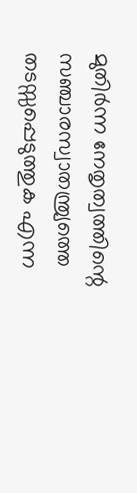മുതിർന്ന നേതൃത്വത്തിന്റെ സഞ്ചാരസ്വാതന്ത്ര്യത്തെ തടസ്സപ്പെടുത്തുക എന്ന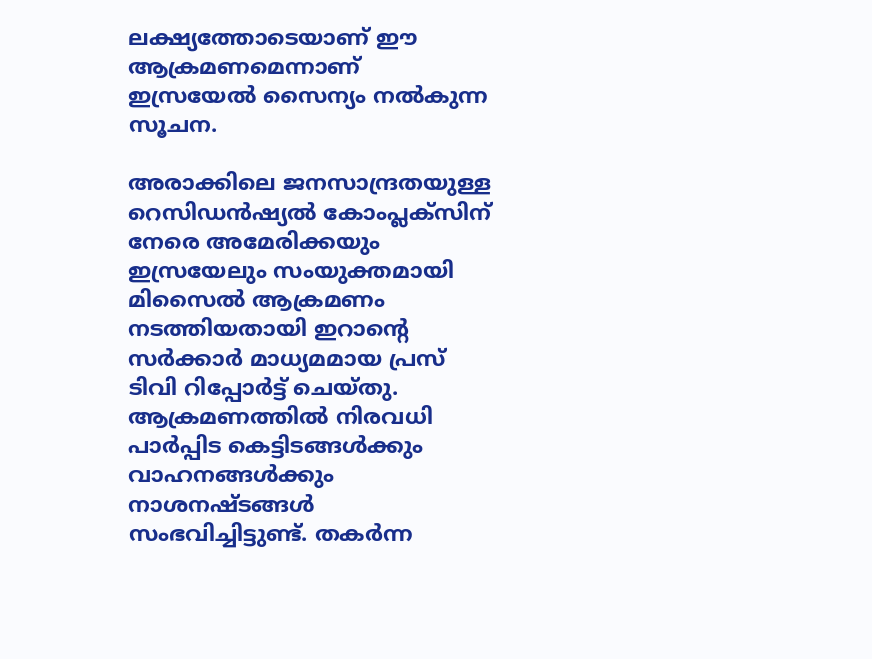ലക്ഷ്യത്തോടെയാണ് ഈ ആക്രമണമെന്നാണ് ഇസ്രയേൽ സൈന്യം നൽകുന്ന സൂചന.

അരാക്കിലെ ജനസാന്ദ്രതയുള്ള റെസിഡൻഷ്യൽ കോംപ്ലക്സിന് നേരെ അമേരിക്കയും ഇസ്രയേലും സംയുക്തമായി മിസൈൽ ആക്രമണം നടത്തിയതായി ഇറാന്റെ സർക്കാർ മാധ്യമമായ പ്രസ് ടിവി റിപ്പോർട്ട് ചെയ്തു. ആക്രമണത്തിൽ നിരവധി പാർപ്പിട കെട്ടിടങ്ങൾക്കും വാഹനങ്ങൾക്കും നാശനഷ്ടങ്ങൾ സംഭവിച്ചിട്ടുണ്ട്. തകർന്ന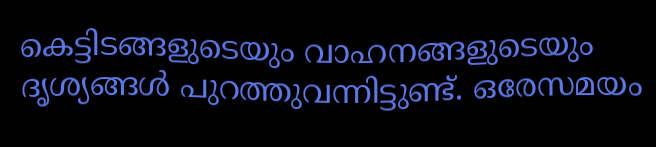കെട്ടിടങ്ങളുടെയും വാഹനങ്ങളുടെയും ദൃശ്യങ്ങൾ പുറത്തുവന്നിട്ടുണ്ട്. ഒരേസമയം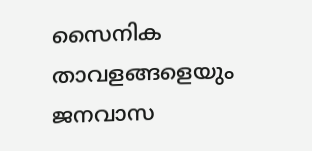സൈനിക താവളങ്ങളെയും ജനവാസ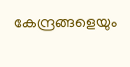കേന്ദ്രങ്ങളെയും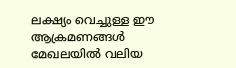ലക്ഷ്യം വെച്ചുള്ള ഈ ആക്രമണങ്ങൾ മേഖലയിൽ വലിയ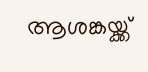ആശങ്കയ്ക്ക്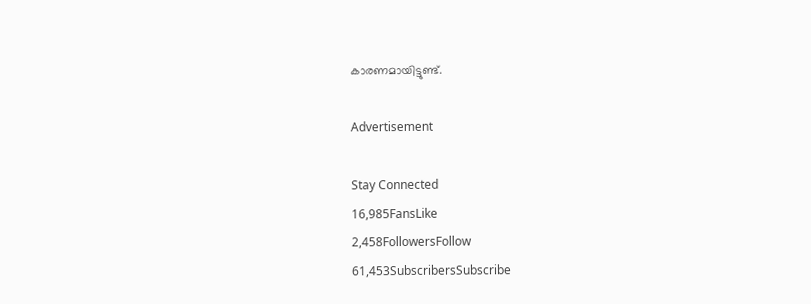കാരണമായിട്ടുണ്ട്.

Advertisement

Stay Connected
16,985FansLike
2,458FollowersFollow
61,453SubscribersSubscribe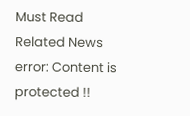Must Read
Related News
error: Content is protected !!